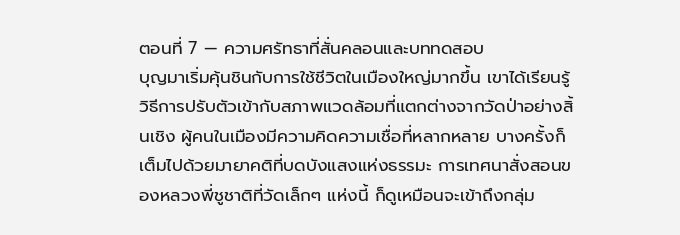ตอนที่ 7 — ความศรัทธาที่สั่นคลอนและบททดสอบ
บุญมาเริ่มคุ้นชินกับการใช้ชีวิตในเมืองใหญ่มากขึ้น เขาได้เรียนรู้วิธีการปรับตัวเข้ากับสภาพแวดล้อมที่แตกต่างจากวัดป่าอย่างสิ้นเชิง ผู้คนในเมืองมีความคิดความเชื่อที่หลากหลาย บางครั้งก็เต็มไปด้วยมายาคติที่บดบังแสงแห่งธรรมะ การเทศนาสั่งสอนของหลวงพี่ชูชาติที่วัดเล็กๆ แห่งนี้ ก็ดูเหมือนจะเข้าถึงกลุ่ม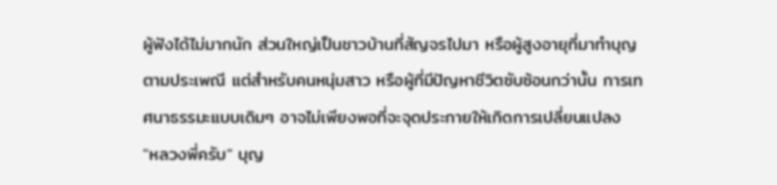ผู้ฟังได้ไม่มากนัก ส่วนใหญ่เป็นชาวบ้านที่สัญจรไปมา หรือผู้สูงอายุที่มาทำบุญตามประเพณี แต่สำหรับคนหนุ่มสาว หรือผู้ที่มีปัญหาชีวิตซับซ้อนกว่านั้น การเทศนาธรรมะแบบเดิมๆ อาจไม่เพียงพอที่จะจุดประกายให้เกิดการเปลี่ยนแปลง
"หลวงพี่ครับ" บุญ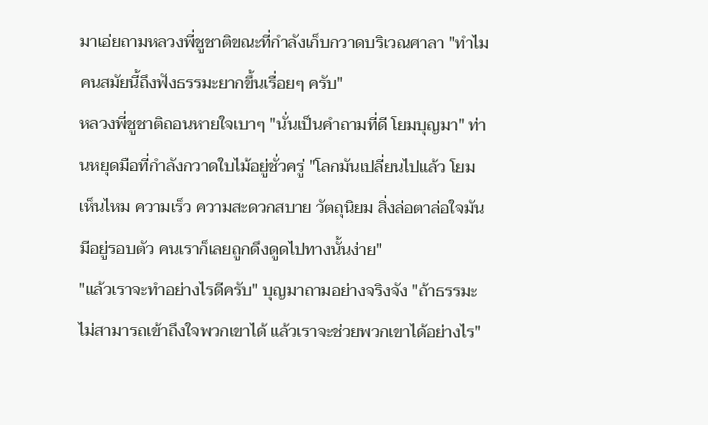มาเอ่ยถามหลวงพี่ชูชาติขณะที่กำลังเก็บกวาดบริเวณศาลา "ทำไมคนสมัยนี้ถึงฟังธรรมะยากขึ้นเรื่อยๆ ครับ"
หลวงพี่ชูชาติถอนหายใจเบาๆ "นั่นเป็นคำถามที่ดี โยมบุญมา" ท่านหยุดมือที่กำลังกวาดใบไม้อยู่ชั่วครู่ "โลกมันเปลี่ยนไปแล้ว โยมเห็นไหม ความเร็ว ความสะดวกสบาย วัตถุนิยม สิ่งล่อตาล่อใจมันมีอยู่รอบตัว คนเราก็เลยถูกดึงดูดไปทางนั้นง่าย"
"แล้วเราจะทำอย่างไรดีครับ" บุญมาถามอย่างจริงจัง "ถ้าธรรมะไม่สามารถเข้าถึงใจพวกเขาได้ แล้วเราจะช่วยพวกเขาได้อย่างไร"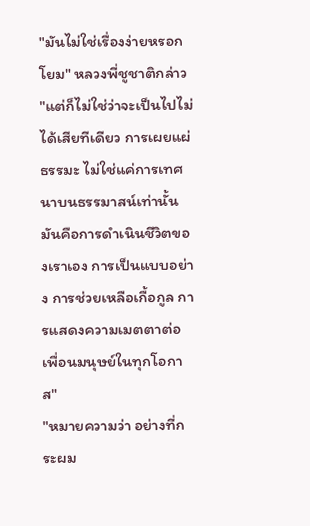"มันไม่ใช่เรื่องง่ายหรอกโยม" หลวงพี่ชูชาติกล่าว "แต่ก็ไม่ใช่ว่าจะเป็นไปไม่ได้เสียทีเดียว การเผยแผ่ธรรมะ ไม่ใช่แค่การเทศนาบนธรรมาสน์เท่านั้น มันคือการดำเนินชีวิตของเราเอง การเป็นแบบอย่าง การช่วยเหลือเกื้อกูล การแสดงความเมตตาต่อเพื่อนมนุษย์ในทุกโอกาส"
"หมายความว่า อย่างที่กระผม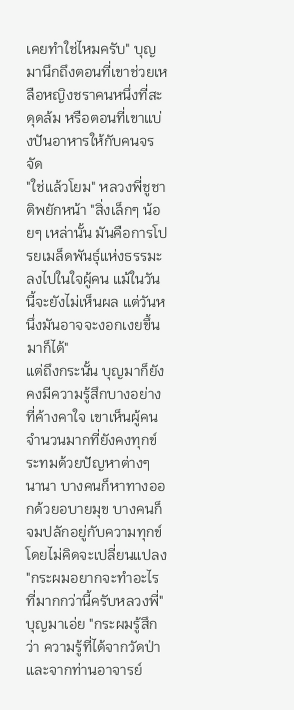เคยทำใช่ไหมครับ" บุญมานึกถึงตอนที่เขาช่วยเหลือหญิงชราคนหนึ่งที่สะดุดล้ม หรือตอนที่เขาแบ่งปันอาหารให้กับคนจรจัด
"ใช่แล้วโยม" หลวงพี่ชูชาติพยักหน้า "สิ่งเล็กๆ น้อยๆ เหล่านั้น มันคือการโปรยเมล็ดพันธุ์แห่งธรรมะลงไปในใจผู้คน แม้ในวันนี้จะยังไม่เห็นผล แต่วันหนึ่งมันอาจจะงอกเงยขึ้นมาก็ได้"
แต่ถึงกระนั้น บุญมาก็ยังคงมีความรู้สึกบางอย่างที่ค้างคาใจ เขาเห็นผู้คนจำนวนมากที่ยังคงทุกข์ระทมด้วยปัญหาต่างๆ นานา บางคนก็หาทางออกด้วยอบายมุข บางคนก็จมปลักอยู่กับความทุกข์โดยไม่คิดจะเปลี่ยนแปลง
"กระผมอยากจะทำอะไรที่มากกว่านี้ครับหลวงพี่" บุญมาเอ่ย "กระผมรู้สึกว่า ความรู้ที่ได้จากวัดป่า และจากท่านอาจารย์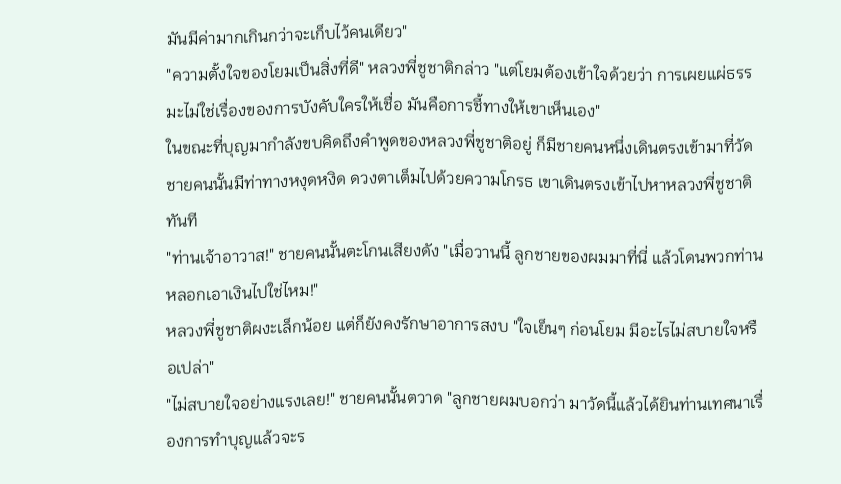มันมีค่ามากเกินกว่าจะเก็บไว้คนเดียว"
"ความตั้งใจของโยมเป็นสิ่งที่ดี" หลวงพี่ชูชาติกล่าว "แต่โยมต้องเข้าใจด้วยว่า การเผยแผ่ธรรมะไม่ใช่เรื่องของการบังคับใครให้เชื่อ มันคือการชี้ทางให้เขาเห็นเอง"
ในขณะที่บุญมากำลังขบคิดถึงคำพูดของหลวงพี่ชูชาติอยู่ ก็มีชายคนหนึ่งเดินตรงเข้ามาที่วัด ชายคนนั้นมีท่าทางหงุดหงิด ดวงตาเต็มไปด้วยความโกรธ เขาเดินตรงเข้าไปหาหลวงพี่ชูชาติทันที
"ท่านเจ้าอาวาส!" ชายคนนั้นตะโกนเสียงดัง "เมื่อวานนี้ ลูกชายของผมมาที่นี่ แล้วโดนพวกท่านหลอกเอาเงินไปใช่ไหม!"
หลวงพี่ชูชาติผงะเล็กน้อย แต่ก็ยังคงรักษาอาการสงบ "ใจเย็นๆ ก่อนโยม มีอะไรไม่สบายใจหรือเปล่า"
"ไม่สบายใจอย่างแรงเลย!" ชายคนนั้นตวาด "ลูกชายผมบอกว่า มาวัดนี้แล้วได้ยินท่านเทศนาเรื่องการทำบุญแล้วจะร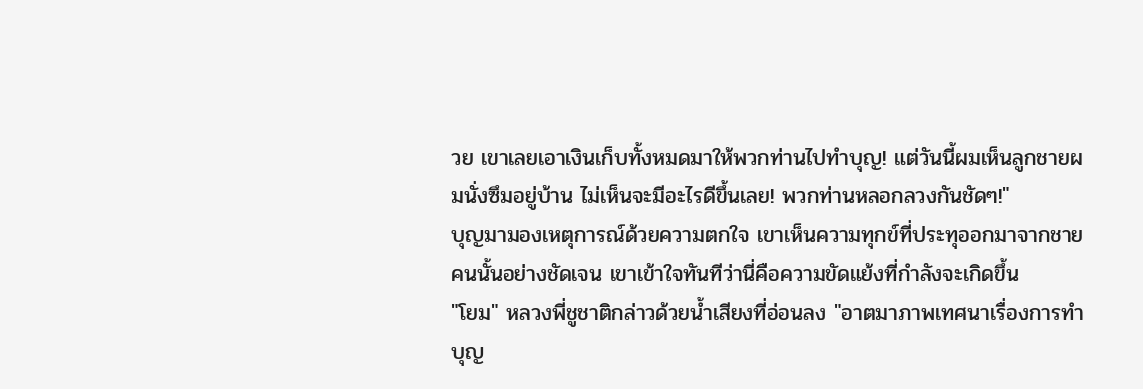วย เขาเลยเอาเงินเก็บทั้งหมดมาให้พวกท่านไปทำบุญ! แต่วันนี้ผมเห็นลูกชายผมนั่งซึมอยู่บ้าน ไม่เห็นจะมีอะไรดีขึ้นเลย! พวกท่านหลอกลวงกันชัดๆ!"
บุญมามองเหตุการณ์ด้วยความตกใจ เขาเห็นความทุกข์ที่ประทุออกมาจากชายคนนั้นอย่างชัดเจน เขาเข้าใจทันทีว่านี่คือความขัดแย้งที่กำลังจะเกิดขึ้น
"โยม" หลวงพี่ชูชาติกล่าวด้วยน้ำเสียงที่อ่อนลง "อาตมาภาพเทศนาเรื่องการทำบุญ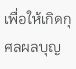เพื่อให้เกิดกุศลผลบุญ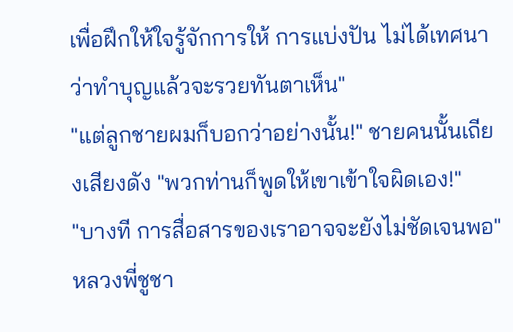เพื่อฝึกให้ใจรู้จักการให้ การแบ่งปัน ไม่ได้เทศนาว่าทำบุญแล้วจะรวยทันตาเห็น"
"แต่ลูกชายผมก็บอกว่าอย่างนั้น!" ชายคนนั้นเถียงเสียงดัง "พวกท่านก็พูดให้เขาเข้าใจผิดเอง!"
"บางที การสื่อสารของเราอาจจะยังไม่ชัดเจนพอ" หลวงพี่ชูชา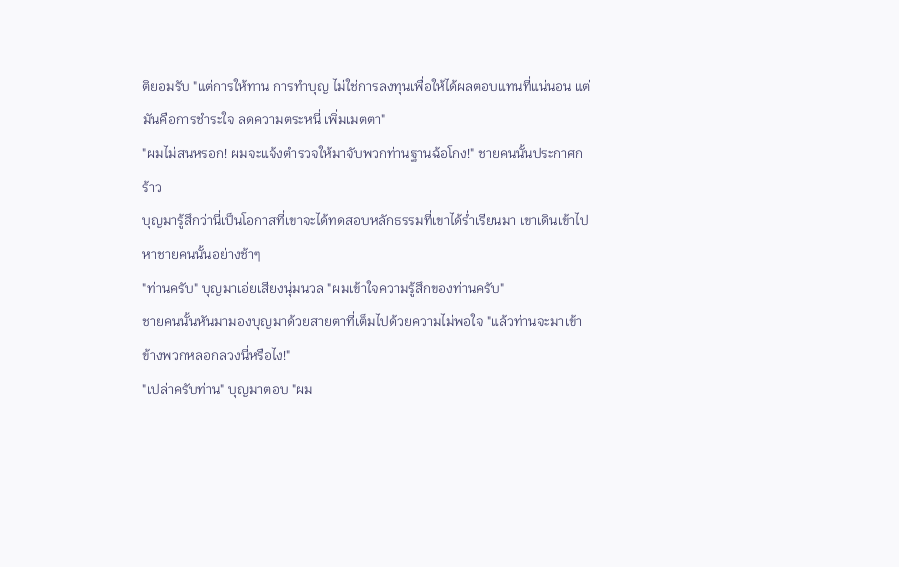ติยอมรับ "แต่การให้ทาน การทำบุญ ไม่ใช่การลงทุนเพื่อให้ได้ผลตอบแทนที่แน่นอน แต่มันคือการชำระใจ ลดความตระหนี่ เพิ่มเมตตา"
"ผมไม่สนหรอก! ผมจะแจ้งตำรวจให้มาจับพวกท่านฐานฉ้อโกง!" ชายคนนั้นประกาศกร้าว
บุญมารู้สึกว่านี่เป็นโอกาสที่เขาจะได้ทดสอบหลักธรรมที่เขาได้ร่ำเรียนมา เขาเดินเข้าไปหาชายคนนั้นอย่างช้าๆ
"ท่านครับ" บุญมาเอ่ยเสียงนุ่มนวล "ผมเข้าใจความรู้สึกของท่านครับ"
ชายคนนั้นหันมามองบุญมาด้วยสายตาที่เต็มไปด้วยความไม่พอใจ "แล้วท่านจะมาเข้าข้างพวกหลอกลวงนี่หรือไง!"
"เปล่าครับท่าน" บุญมาตอบ "ผม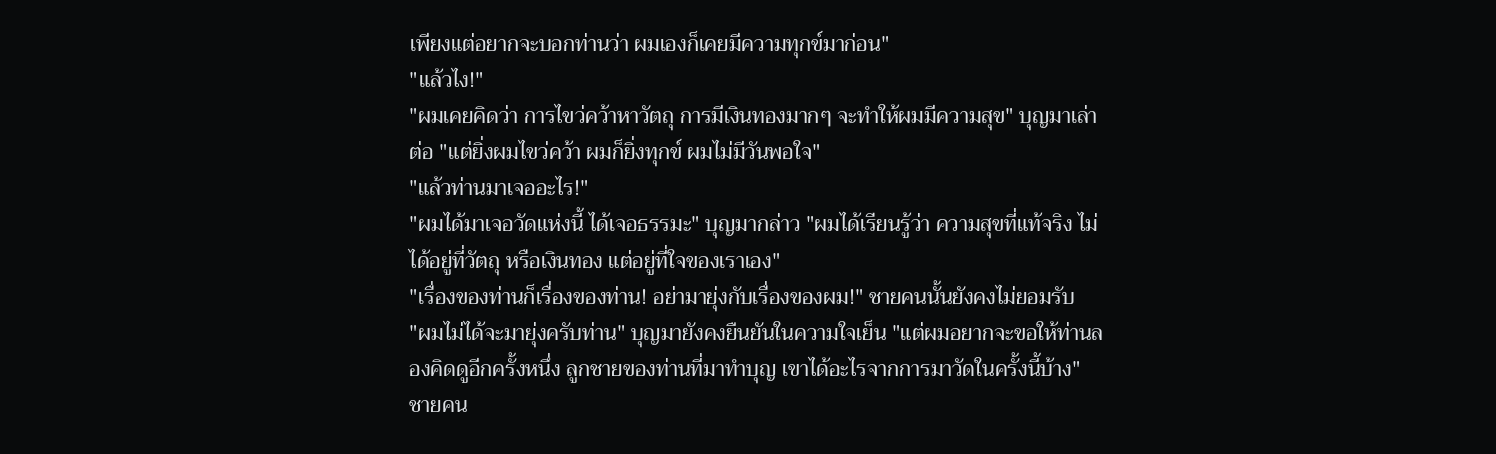เพียงแต่อยากจะบอกท่านว่า ผมเองก็เคยมีความทุกข์มาก่อน"
"แล้วไง!"
"ผมเคยคิดว่า การไขว่คว้าหาวัตถุ การมีเงินทองมากๆ จะทำให้ผมมีความสุข" บุญมาเล่าต่อ "แต่ยิ่งผมไขว่คว้า ผมก็ยิ่งทุกข์ ผมไม่มีวันพอใจ"
"แล้วท่านมาเจออะไร!"
"ผมได้มาเจอวัดแห่งนี้ ได้เจอธรรมะ" บุญมากล่าว "ผมได้เรียนรู้ว่า ความสุขที่แท้จริง ไม่ได้อยู่ที่วัตถุ หรือเงินทอง แต่อยู่ที่ใจของเราเอง"
"เรื่องของท่านก็เรื่องของท่าน! อย่ามายุ่งกับเรื่องของผม!" ชายคนนั้นยังคงไม่ยอมรับ
"ผมไม่ได้จะมายุ่งครับท่าน" บุญมายังคงยืนยันในความใจเย็น "แต่ผมอยากจะขอให้ท่านลองคิดดูอีกครั้งหนึ่ง ลูกชายของท่านที่มาทำบุญ เขาได้อะไรจากการมาวัดในครั้งนี้บ้าง"
ชายคน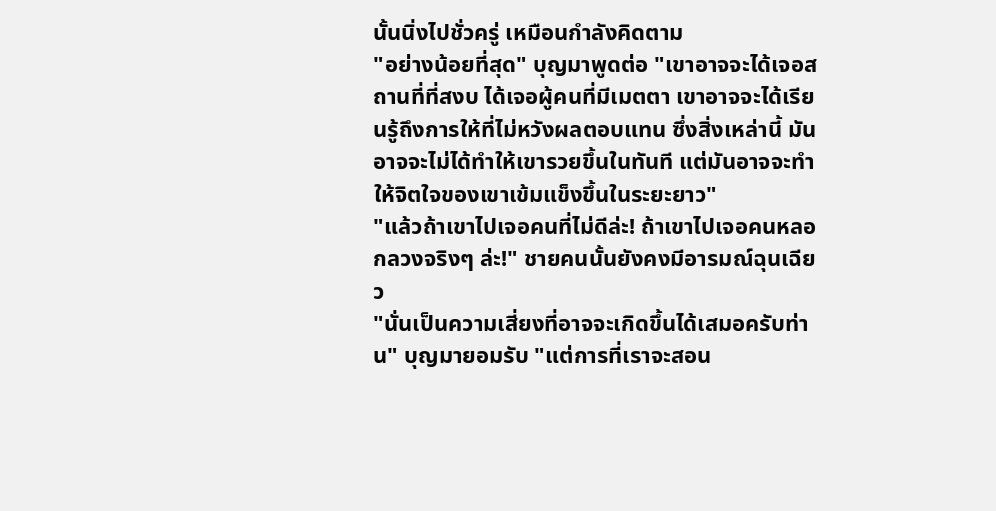นั้นนิ่งไปชั่วครู่ เหมือนกำลังคิดตาม
"อย่างน้อยที่สุด" บุญมาพูดต่อ "เขาอาจจะได้เจอสถานที่ที่สงบ ได้เจอผู้คนที่มีเมตตา เขาอาจจะได้เรียนรู้ถึงการให้ที่ไม่หวังผลตอบแทน ซึ่งสิ่งเหล่านี้ มันอาจจะไม่ได้ทำให้เขารวยขึ้นในทันที แต่มันอาจจะทำให้จิตใจของเขาเข้มแข็งขึ้นในระยะยาว"
"แล้วถ้าเขาไปเจอคนที่ไม่ดีล่ะ! ถ้าเขาไปเจอคนหลอกลวงจริงๆ ล่ะ!" ชายคนนั้นยังคงมีอารมณ์ฉุนเฉียว
"นั่นเป็นความเสี่ยงที่อาจจะเกิดขึ้นได้เสมอครับท่าน" บุญมายอมรับ "แต่การที่เราจะสอน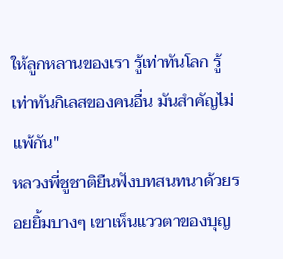ให้ลูกหลานของเรา รู้เท่าทันโลก รู้เท่าทันกิเลสของคนอื่น มันสำคัญไม่แพ้กัน"
หลวงพี่ชูชาติยืนฟังบทสนทนาด้วยรอยยิ้มบางๆ เขาเห็นแววตาของบุญ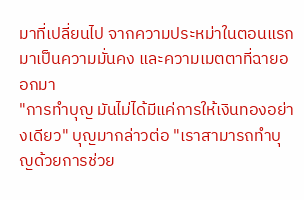มาที่เปลี่ยนไป จากความประหม่าในตอนแรก มาเป็นความมั่นคง และความเมตตาที่ฉายออกมา
"การทำบุญ มันไม่ได้มีแค่การให้เงินทองอย่างเดียว" บุญมากล่าวต่อ "เราสามารถทำบุญด้วยการช่วย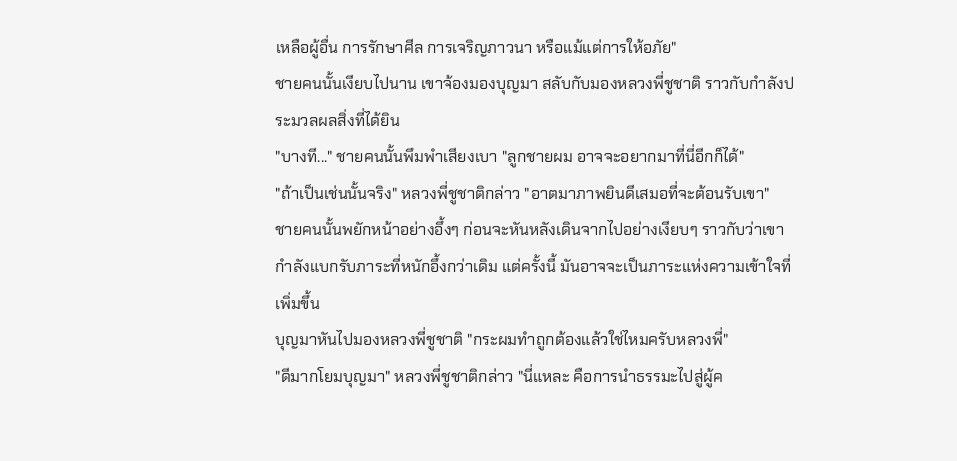เหลือผู้อื่น การรักษาศีล การเจริญภาวนา หรือแม้แต่การให้อภัย"
ชายคนนั้นเงียบไปนาน เขาจ้องมองบุญมา สลับกับมองหลวงพี่ชูชาติ ราวกับกำลังประมวลผลสิ่งที่ได้ยิน
"บางที..." ชายคนนั้นพึมพำเสียงเบา "ลูกชายผม อาจจะอยากมาที่นี่อีกก็ได้"
"ถ้าเป็นเช่นนั้นจริง" หลวงพี่ชูชาติกล่าว "อาตมาภาพยินดีเสมอที่จะต้อนรับเขา"
ชายคนนั้นพยักหน้าอย่างอึ้งๆ ก่อนจะหันหลังเดินจากไปอย่างเงียบๆ ราวกับว่าเขากำลังแบกรับภาระที่หนักอึ้งกว่าเดิม แต่ครั้งนี้ มันอาจจะเป็นภาระแห่งความเข้าใจที่เพิ่มขึ้น
บุญมาหันไปมองหลวงพี่ชูชาติ "กระผมทำถูกต้องแล้วใช่ไหมครับหลวงพี่"
"ดีมากโยมบุญมา" หลวงพี่ชูชาติกล่าว "นี่แหละ คือการนำธรรมะไปสู่ผู้ค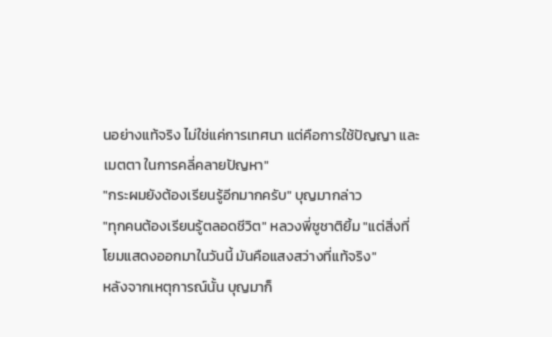นอย่างแท้จริง ไม่ใช่แค่การเทศนา แต่คือการใช้ปัญญา และเมตตา ในการคลี่คลายปัญหา"
"กระผมยังต้องเรียนรู้อีกมากครับ" บุญมากล่าว
"ทุกคนต้องเรียนรู้ตลอดชีวิต" หลวงพี่ชูชาติยิ้ม "แต่สิ่งที่โยมแสดงออกมาในวันนี้ มันคือแสงสว่างที่แท้จริง"
หลังจากเหตุการณ์นั้น บุญมาก็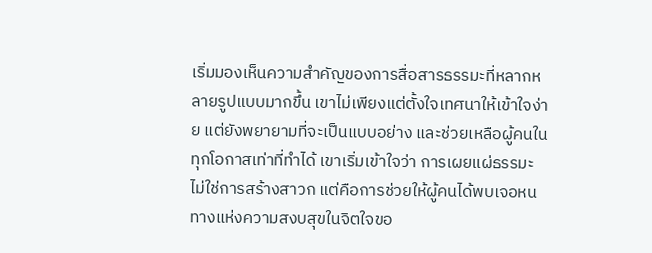เริ่มมองเห็นความสำคัญของการสื่อสารธรรมะที่หลากหลายรูปแบบมากขึ้น เขาไม่เพียงแต่ตั้งใจเทศนาให้เข้าใจง่าย แต่ยังพยายามที่จะเป็นแบบอย่าง และช่วยเหลือผู้คนในทุกโอกาสเท่าที่ทำได้ เขาเริ่มเข้าใจว่า การเผยแผ่ธรรมะ ไม่ใช่การสร้างสาวก แต่คือการช่วยให้ผู้คนได้พบเจอหนทางแห่งความสงบสุขในจิตใจขอ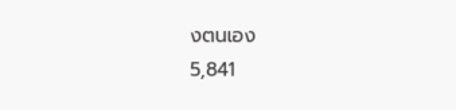งตนเอง
5,841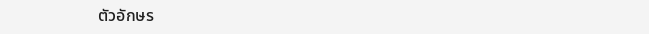ตัวอักษร